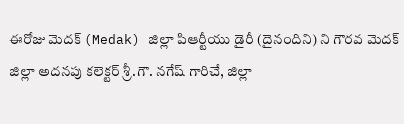ఈరోజు మెదక్ (Medak) జిల్లా పిఆర్టీయు డైరీ (దైనందిని) ని గౌరవ మెదక్ జిల్లా అదనపు కలెక్టర్ శ్రీ.గౌ. నగేష్ గారిచే, జిల్లా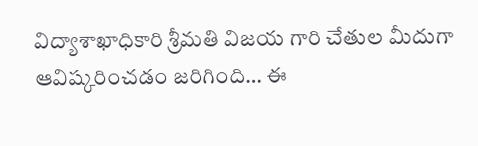విద్యాశాఖాధికారి శ్రీమతి విజయ గారి చేతుల మీదుగా ఆవిష్కరించడం జరిగింది… ఈ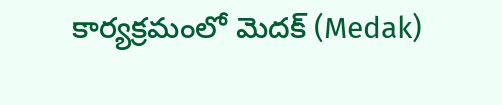కార్యక్రమంలో మెదక్ (Medak)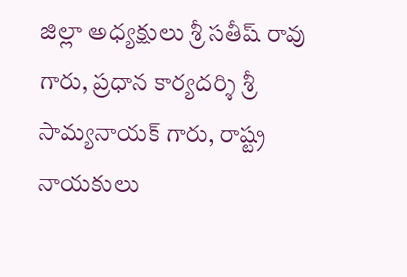జిల్లా అధ్యక్షులు శ్రీ సతీష్ రావు గారు, ప్రధాన కార్యదర్శి శ్రీ సామ్యనాయక్ గారు, రాష్ట్ర నాయకులు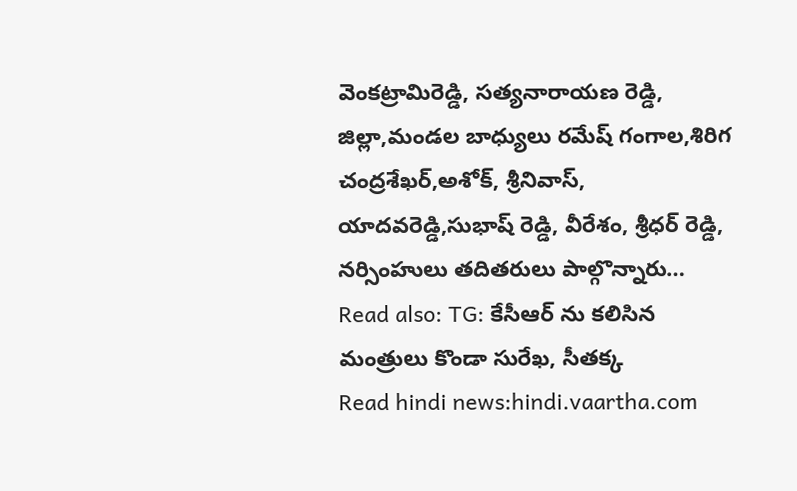వెంకట్రామిరెడ్డి, సత్యనారాయణ రెడ్డి, జిల్లా,మండల బాధ్యులు రమేష్ గంగాల,శిరిగ చంద్రశేఖర్,అశోక్, శ్రీనివాస్, యాదవరెడ్డి,సుభాష్ రెడ్డి, వీరేశం, శ్రీధర్ రెడ్డి, నర్సింహులు తదితరులు పాల్గొన్నారు…
Read also: TG: కేసీఆర్ ను కలిసిన మంత్రులు కొండా సురేఖ, సీతక్క
Read hindi news:hindi.vaartha.com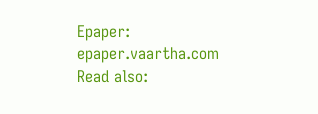Epaper: epaper.vaartha.com
Read also: